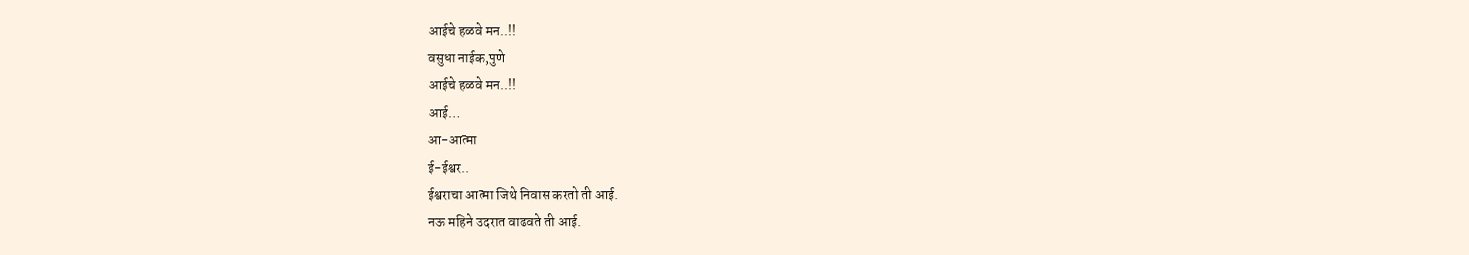आईचे हळवे मन..!!
वसुधा नाईक,पुणे
आईचे हळवे मन..!!
आई…
आ-आत्मा
ई-ईश्वर..
ईश्वराचा आत्मा जिथे निवास करतो ती आई.
नऊ महिने उदरात वाढवते ती आई.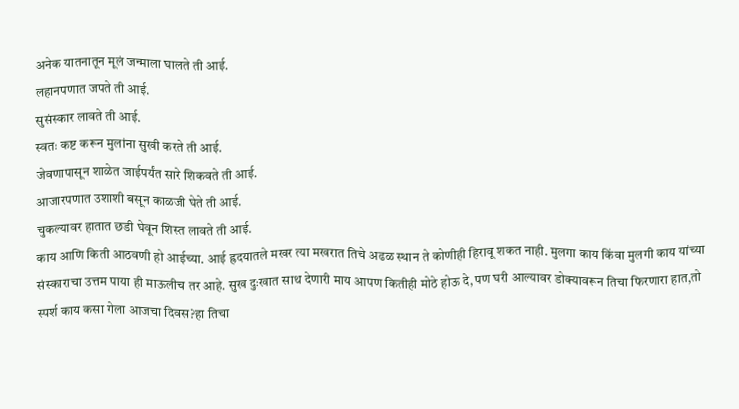अनेक यातनातून मूलं जन्माला घालते ती आई.
लहानपणात जपते ती आई.
सुसंस्कार लावते ती आई.
स्वतः कष्ट करून मुलांना सुखी करते ती आई.
जेवणापासून शाळेत जाईपर्यंत सारे शिकवते ती आई.
आजारपणात उशाशी बसून काळजी घेते ती आई.
चुकल्यावर हातात छडी घेवून शिस्त लावते ती आई.
काय आणि किती आठवणी हो आईच्या. आई ह्रदयातले मखर त्या मखरात तिचे अढळ स्थान ते कोणीही हिरावू शकत नाही. मुलगा काय किंवा मुलगी काय यांच्या संस्काराचा उत्तम पाया ही माऊलीच तर आहे. सुख दुःखात साथ देणारी माय आपण कितीही मोठे होऊ दे,पण घरी आल्यावर डोक्यावरून तिचा फिरणारा हात,तो स्पर्श काय कसा गेला आजचा दिवस?हा तिचा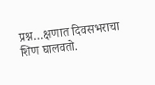प्रश्न…क्षणात दिवसभराचा शिण घालवतो.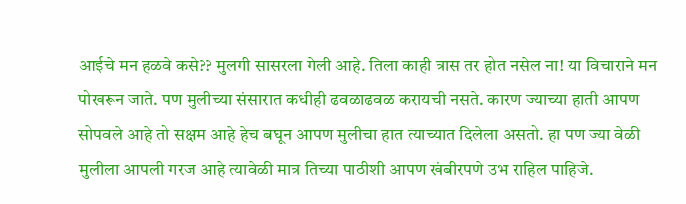आईचे मन हळवे कसे?? मुलगी सासरला गेली आहे. तिला काही त्रास तर होत नसेल ना! या विचाराने मन पोखरून जाते. पण मुलीच्या संसारात कधीही ढवळाढवळ करायची नसते. कारण ज्याच्या हाती आपण सोपवले आहे तो सक्षम आहे हेच बघून आपण मुलीचा हात त्याच्यात दिलेला असतो. हा पण ज्या वेळी मुलीला आपली गरज आहे त्यावेळी मात्र तिच्या पाठीशी आपण खंबीरपणे उभ राहिल पाहिजे.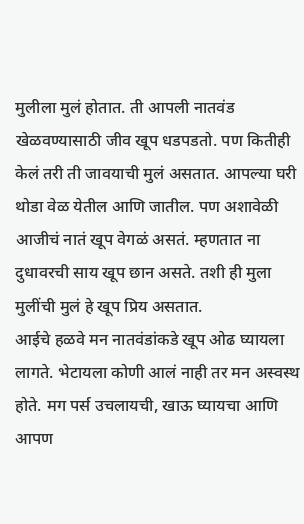मुलीला मुलं होतात. ती आपली नातवंड खेळवण्यासाठी जीव खूप धडपडतो. पण कितीही केलं तरी ती जावयाची मुलं असतात. आपल्या घरी थोडा वेळ येतील आणि जातील. पण अशावेळी आजीचं नातं खूप वेगळं असतं. म्हणतात ना दुधावरची साय खूप छान असते. तशी ही मुला मुलींची मुलं हे खूप प्रिय असतात.
आईचे हळवे मन नातवंडांकडे खूप ओढ घ्यायला लागते. भेटायला कोणी आलं नाही तर मन अस्वस्थ होते. मग पर्स उचलायची, खाऊ घ्यायचा आणि आपण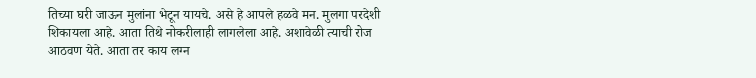तिच्या घरी जाऊन मुलांना भेटून यायचे. असे हे आपले हळवे मन. मुलगा परदेशी शिकायला आहे. आता तिथे नोकरीलाही लागलेला आहे. अशावेळी त्याची रोज आठवण येते. आता तर काय लग्न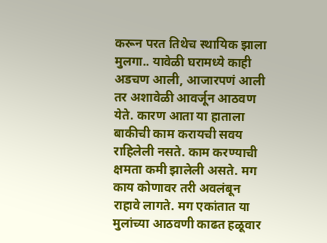करून परत तिथेच स्थायिक झाला मुलगा.. यावेळी घरामध्ये काही अडचण आली, आजारपणं आली तर अशावेळी आवर्जून आठवण येते. कारण आता या हाताला बाकीची काम करायची सवय राहिलेली नसते. काम करण्याची क्षमता कमी झालेली असते. मग काय कोणावर तरी अवलंबून राहावे लागते. मग एकांतात या मुलांच्या आठवणी काढत हळूवार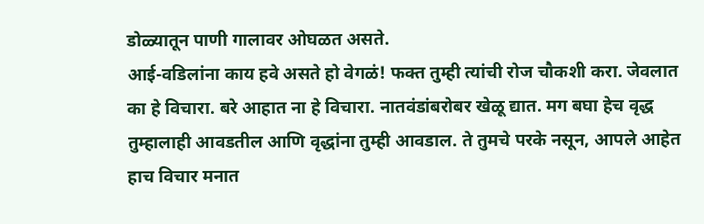डोळ्यातून पाणी गालावर ओघळत असते.
आई-वडिलांना काय हवे असते हो वेगळं! फक्त तुम्ही त्यांची रोज चौकशी करा. जेवलात का हे विचारा. बरे आहात ना हे विचारा. नातवंडांबरोबर खेळू द्यात. मग बघा हेच वृद्ध तुम्हालाही आवडतील आणि वृद्धांना तुम्ही आवडाल. ते तुमचे परके नसून, आपले आहेत हाच विचार मनात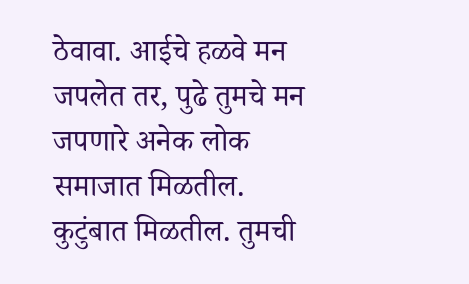ठेवावा. आईचे हळवे मन जपलेत तर, पुढे तुमचे मन जपणारे अनेक लोक समाजात मिळतील. कुटुंबात मिळतील. तुमची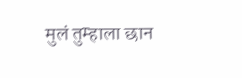मुलं तुम्हाला छान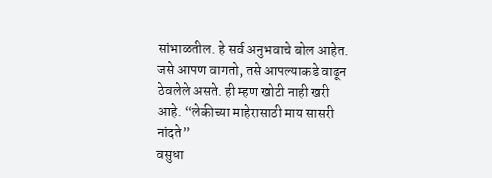सांभाळतील. हे सर्व अनुभवाचे बोल आहेत. जसे आपण वागतो, तसे आपल्याकडे वाढून ठेवलेले असते. ही म्हण खोटी नाही खरी आहे. “लेकीच्या माहेरासाठी माय सासरी नांदते”
वसुधा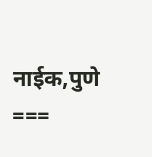नाईक,पुणे
===